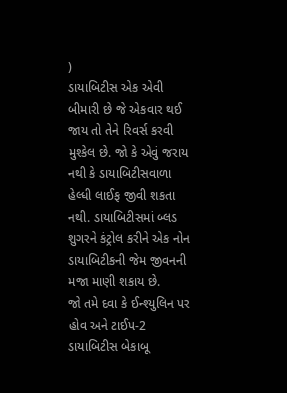)
ડાયાબિટીસ એક એવી બીમારી છે જે એકવાર થઈ જાય તો તેને રિવર્સ કરવી મુશ્કેલ છે. જો કે એવું જરાય નથી કે ડાયાબિટીસવાળા હેલ્ધી લાઈફ જીવી શકતા નથી. ડાયાબિટીસમાં બ્લડ શુગરને કંટ્રોલ કરીને એક નોન ડાયાબિટીકની જેમ જીવનની મજા માણી શકાય છે.
જો તમે દવા કે ઈન્શ્યુલિન પર હોવ અને ટાઈપ-2 ડાયાબિટીસ બેકાબૂ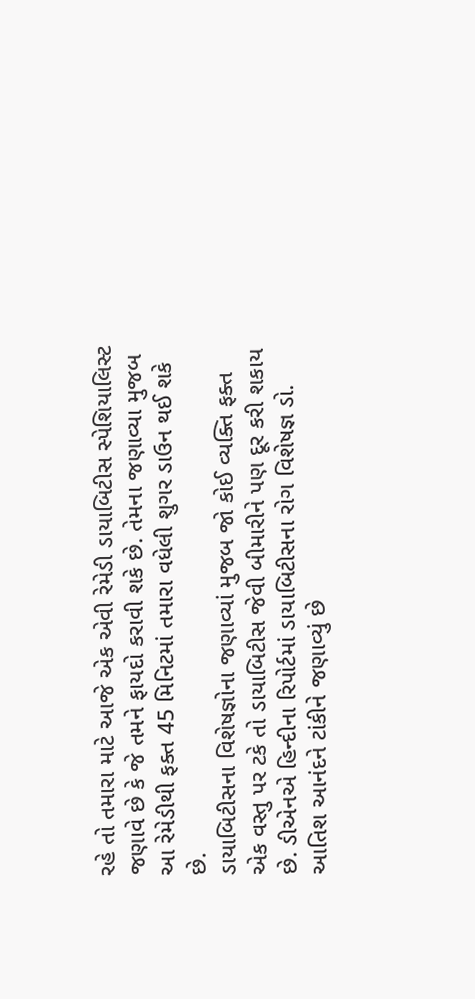રહે તો તમારા માટે આજે એક એવી રેમેડી ડાયાબિટીસ સ્પેશિયાલિસ્ટ જણાવે છે કે જે તમને ફાયદો કરાવી શકે છે. તેમના જણાવ્યા મુજબ આ રેમેડીથી ફક્ત 45 મિનિટમાં તમારા વધેલી શુગર ડાઉન થઈ શકે છે.
ડાયાબિટીસના વિશેષજ્ઞોના જણાવ્યાં મુજબ જો કોઈ વ્યક્તિ ફક્ત એક વસ્તુ પર ટકે તો ડાયાબિટીસ જેવી બીમારીને પણ દૂર કરી શકાય છે. ડીએનએ હિન્દીના રિપોર્ટમાં ડાયાબિટીસના રોગ વિશેષજ્ઞ ડો. આતિશ આનંદને ટાંકીને જણાવ્યું છે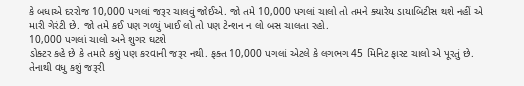કે બધાએ દરરોજ 10,000 પગલાં જરૂર ચાલવું જોઈએ. જો તમે 10,000 પગલાં ચાલો તો તમને ક્યારેય ડાયાબિટીસ થશે નહીં એ મારી ગેરંટી છે. જો તમે કઈ પણ ગળ્યું ખાઈ લો તો પણ ટેન્શન ન લો બસ ચાલતા રહો.
10,000 પગલાં ચાલો અને શુગર ઘટશે
ડોક્ટર કહે છે કે તમારે કશું પણ કરવાની જરૂર નથી. ફક્ત 10,000 પગલાં એટલે કે લગભગ 45 મિનિટ ફાસ્ટ ચાલો એ પૂરતું છે. તેનાથી વધુ કશું જરૂરી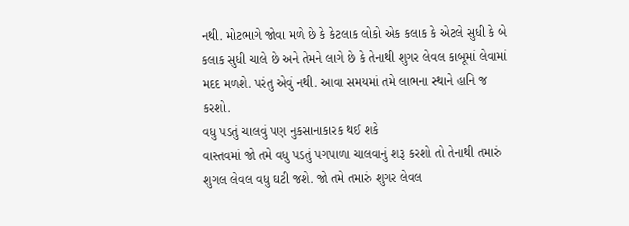નથી. મોટભાગે જોવા મળે છે કે કેટલાક લોકો એક કલાક કે એટલે સુધી કે બે કલાક સુધી ચાલે છે અને તેમને લાગે છે કે તેનાથી શુગર લેવલ કાબૂમાં લેવામાં મદદ મળશે. પરંતુ એવું નથી. આવા સમયમાં તમે લાભના સ્થાને હાનિ જ કરશો.
વધુ પડતું ચાલવું પણ નુકસાનાકારક થઈ શકે
વાસ્તવમાં જો તમે વધુ પડતું પગપાળા ચાલવાનું શરૂ કરશો તો તેનાથી તમારું શુગલ લેવલ વધુ ઘટી જશે. જો તમે તમારું શુગર લેવલ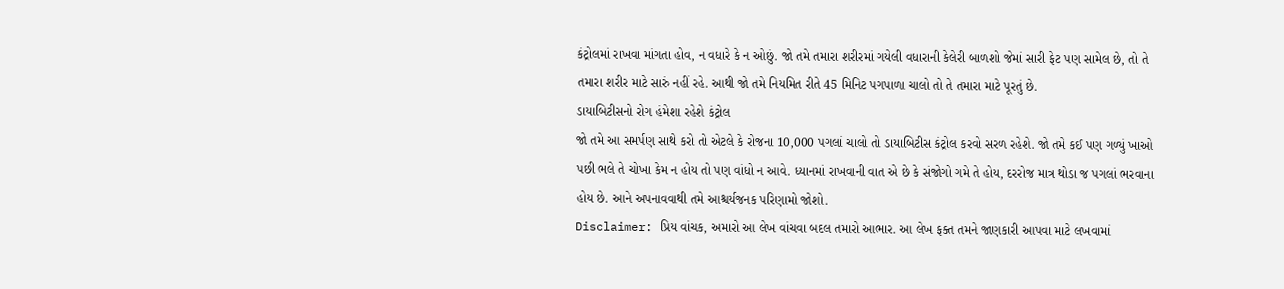કંટ્રોલમાં રાખવા માંગતા હોવ, ન વધારે કે ન ઓછું. જો તમે તમારા શરીરમાં ગયેલી વધારાની કેલેરી બાળશો જેમાં સારી ફેટ પણ સામેલ છે, તો તે તમારા શરીર માટે સારું નહીં રહે. આથી જો તમે નિયમિત રીતે 45 મિનિટ પગપાળા ચાલો તો તે તમારા માટે પૂરતું છે.
ડાયાબિટીસનો રોગ હંમેશા રહેશે કંટ્રોલ
જો તમે આ સમર્પણ સાથે કરો તો એટલે કે રોજના 10,000 પગલાં ચાલો તો ડાયાબિટીસ કંટ્રોલ કરવો સરળ રહેશે. જો તમે કઈ પણ ગળ્યું ખાઓ પછી ભલે તે ચોખા કેમ ન હોય તો પણ વાંધો ન આવે. ધ્યાનમાં રાખવાની વાત એ છે કે સંજોગો ગમે તે હોય, દરરોજ માત્ર થોડા જ પગલાં ભરવાના હોય છે. આને અપનાવવાથી તમે આશ્ચર્યજનક પરિણામો જોશો.
Disclaimer: પ્રિય વાંચક, અમારો આ લેખ વાંચવા બદલ તમારો આભાર. આ લેખ ફક્ત તમને જાણકારી આપવા માટે લખવામાં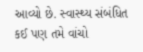આવ્યો છે. સ્વાસ્થ્ય સંબંધિત કઈ પણ તમે વાંચો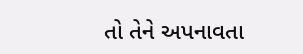તો તેને અપનાવતા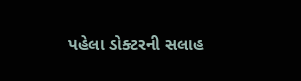પહેલા ડોક્ટરની સલાહ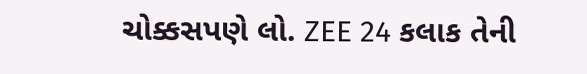ચોક્કસપણે લો. ZEE 24 કલાક તેની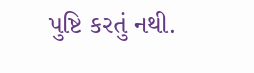પુષ્ટિ કરતું નથી.